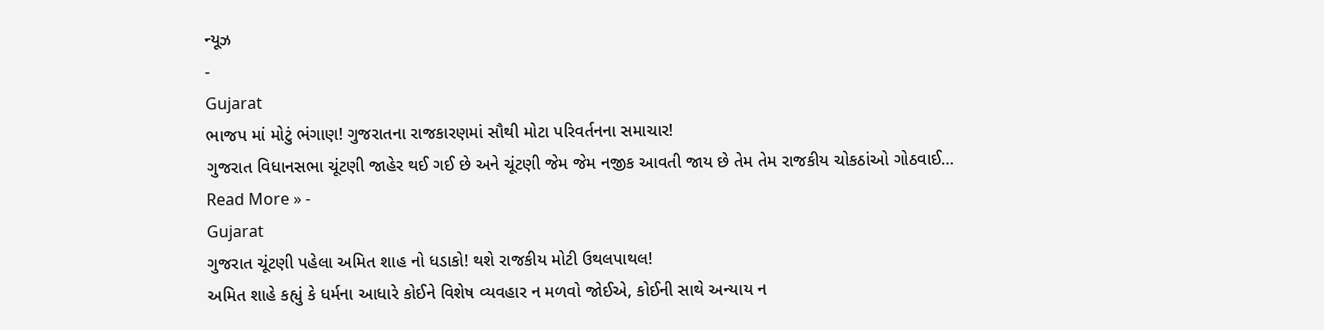ન્યૂઝ
-
Gujarat
ભાજપ માં મોટું ભંગાણ! ગુજરાતના રાજકારણમાં સૌથી મોટા પરિવર્તનના સમાચાર!
ગુજરાત વિધાનસભા ચૂંટણી જાહેર થઈ ગઈ છે અને ચૂંટણી જેમ જેમ નજીક આવતી જાય છે તેમ તેમ રાજકીય ચોકઠાંઓ ગોઠવાઈ…
Read More » -
Gujarat
ગુજરાત ચૂંટણી પહેલા અમિત શાહ નો ધડાકો! થશે રાજકીય મોટી ઉથલપાથલ!
અમિત શાહે કહ્યું કે ધર્મના આધારે કોઈને વિશેષ વ્યવહાર ન મળવો જોઈએ, કોઈની સાથે અન્યાય ન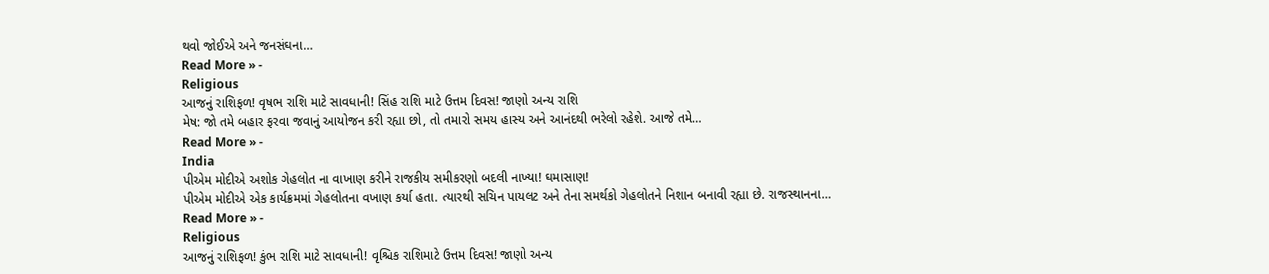થવો જોઈએ અને જનસંઘના…
Read More » -
Religious
આજનું રાશિફળ! વૃષભ રાશિ માટે સાવધાની! સિંહ રાશિ માટે ઉત્તમ દિવસ! જાણો અન્ય રાશિ
મેષ: જો તમે બહાર ફરવા જવાનું આયોજન કરી રહ્યા છો, તો તમારો સમય હાસ્ય અને આનંદથી ભરેલો રહેશે. આજે તમે…
Read More » -
India
પીએમ મોદીએ અશોક ગેહલોત ના વાખાણ કરીને રાજકીય સમીકરણો બદલી નાખ્યા! ઘમાસાણ!
પીએમ મોદીએ એક કાર્યક્રમમાં ગેહલોતના વખાણ કર્યા હતા. ત્યારથી સચિન પાયલટ અને તેના સમર્થકો ગેહલોતને નિશાન બનાવી રહ્યા છે. રાજસ્થાનના…
Read More » -
Religious
આજનું રાશિફળ! કુંભ રાશિ માટે સાવધાની! વૃશ્ચિક રાશિમાટે ઉત્તમ દિવસ! જાણો અન્ય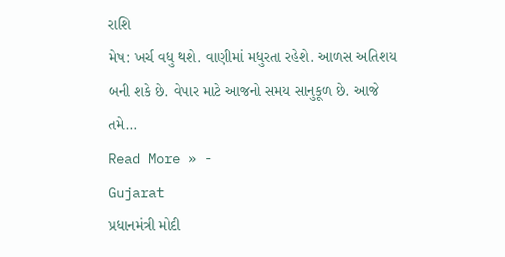રાશિ
મેષ: ખર્ચ વધુ થશે. વાણીમાં મધુરતા રહેશે. આળસ અતિશય બની શકે છે. વેપાર માટે આજનો સમય સાનુકૂળ છે. આજે તમે…
Read More » -
Gujarat
પ્રધાનમંત્રી મોદી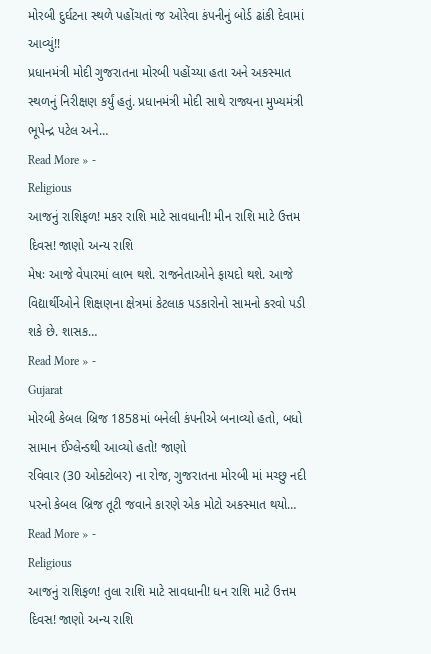મોરબી દુર્ઘટના સ્થળે પહોંચતાં જ ઓરેવા કંપનીનું બોર્ડ ઢાંકી દેવામાં આવ્યું!!
પ્રધાનમંત્રી મોદી ગુજરાતના મોરબી પહોંચ્યા હતા અને અકસ્માત સ્થળનું નિરીક્ષણ કર્યું હતું. પ્રધાનમંત્રી મોદી સાથે રાજ્યના મુખ્યમંત્રી ભૂપેન્દ્ર પટેલ અને…
Read More » -
Religious
આજનું રાશિફળ! મકર રાશિ માટે સાવધાની! મીન રાશિ માટે ઉત્તમ દિવસ! જાણો અન્ય રાશિ
મેષઃ આજે વેપારમાં લાભ થશે. રાજનેતાઓને ફાયદો થશે. આજે વિદ્યાર્થીઓને શિક્ષણના ક્ષેત્રમાં કેટલાક પડકારોનો સામનો કરવો પડી શકે છે. શાસક…
Read More » -
Gujarat
મોરબી કેબલ બ્રિજ 1858માં બનેલી કંપનીએ બનાવ્યો હતો, બધો સામાન ઈંગ્લેન્ડથી આવ્યો હતો! જાણો
રવિવાર (30 ઓક્ટોબર) ના રોજ, ગુજરાતના મોરબી માં મચ્છુ નદી પરનો કેબલ બ્રિજ તૂટી જવાને કારણે એક મોટો અકસ્માત થયો…
Read More » -
Religious
આજનું રાશિફળ! તુલા રાશિ માટે સાવધાની! ધન રાશિ માટે ઉત્તમ દિવસ! જાણો અન્ય રાશિ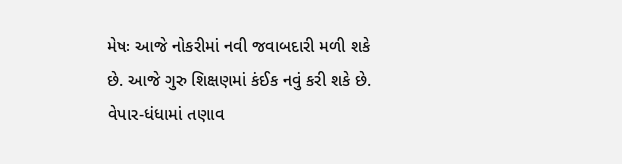મેષઃ આજે નોકરીમાં નવી જવાબદારી મળી શકે છે. આજે ગુરુ શિક્ષણમાં કંઈક નવું કરી શકે છે. વેપાર-ધંધામાં તણાવ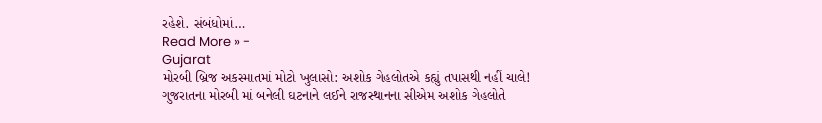રહેશે. સંબંધોમાં…
Read More » -
Gujarat
મોરબી બ્રિજ અકસ્માતમાં મોટો ખુલાસો: અશોક ગેહલોતએ કહ્યું તપાસથી નહીં ચાલે!
ગુજરાતના મોરબી માં બનેલી ઘટનાને લઈને રાજસ્થાનના સીએમ અશોક ગેહલોતે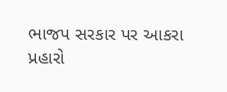ભાજપ સરકાર પર આકરા પ્રહારો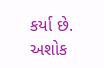કર્યા છે. અશોક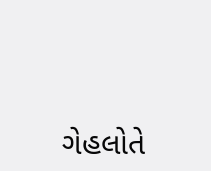ગેહલોતે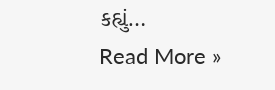કહ્યું…
Read More »